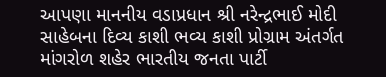આપણા માનનીય વડાપ્રધાન શ્રી નરેન્દ્રભાઈ મોદી સાહેબના દિવ્ય કાશી ભવ્ય કાશી પ્રોગ્રામ અંતર્ગત માંગરોળ શહેર ભારતીય જનતા પાર્ટી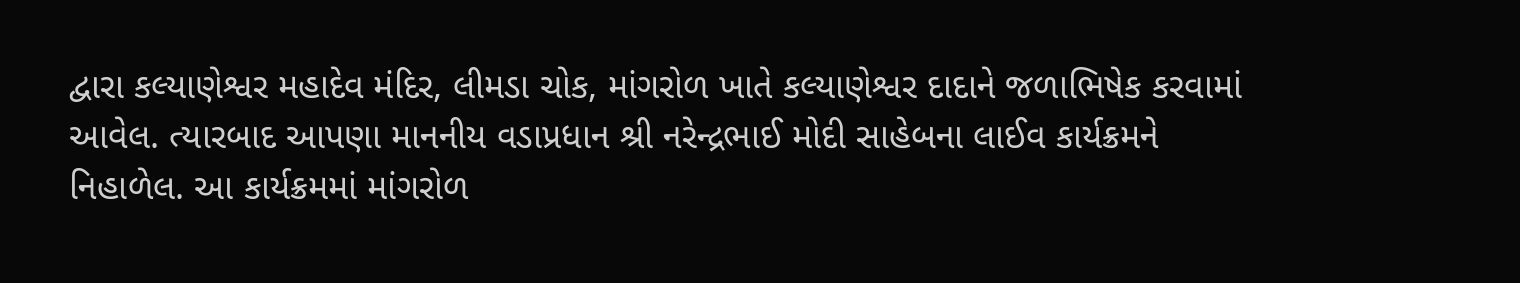દ્વારા કલ્યાણેશ્વર મહાદેવ મંદિર, લીમડા ચોક, માંગરોળ ખાતે કલ્યાણેશ્વર દાદાને જળાભિષેક કરવામાં આવેલ. ત્યારબાદ આપણા માનનીય વડાપ્રધાન શ્રી નરેન્દ્રભાઈ મોદી સાહેબના લાઈવ કાર્યક્રમને નિહાળેલ. આ કાર્યક્રમમાં માંગરોળ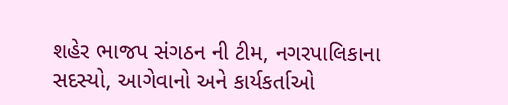શહેર ભાજપ સંગઠન ની ટીમ, નગરપાલિકાના સદસ્યો, આગેવાનો અને કાર્યકર્તાઓ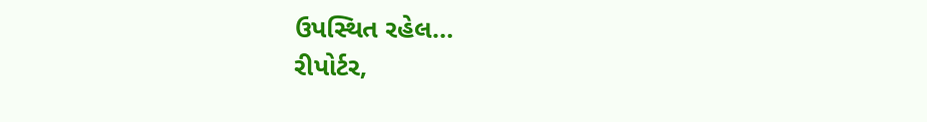ઉપસ્થિત રહેલ…
રીપોર્ટર,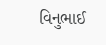વિનુભાઈ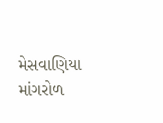મેસવાણિયા માંગરોળ